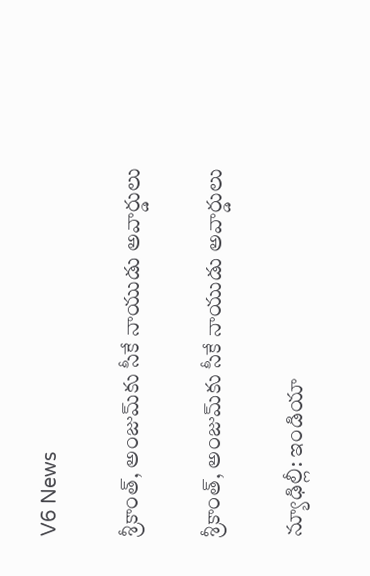V6 News

శ్రీకాంత్‌‌, అంజుమ్‌‌కు సీకే నాయుడు అవార్డులు

శ్రీకాంత్‌‌, అంజుమ్‌‌కు సీకే నాయుడు అవార్డులు

న్యూఢిల్లీ: ఇండియా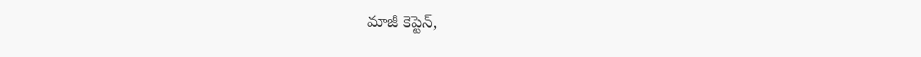మాజీ కెప్టెన్‌‌,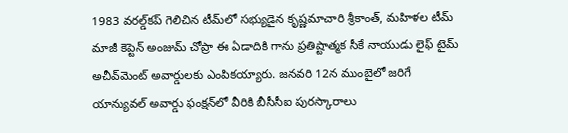1983 వరల్డ్‌‌కప్‌‌ గెలిచిన టీమ్‌‌లో సభ్యుడైన కృష్ణమాచారి శ్రీకాంత్‌‌, మహిళల టీమ్‌‌ మాజీ కెప్టెన్‌‌ అంజుమ్‌‌ చోప్రా ఈ ఏడాదికి గాను ప్రతిష్టాత్మక సీకే నాయుడు లైఫ్‌‌ టైమ్‌‌ అచీవ్‌‌మెంట్‌‌ అవార్డులకు ఎంపికయ్యారు. జనవరి 12న ముంబైలో జరిగే యాన్యువల్‌‌ అవార్డు ఫంక్షన్‌‌లో వీరికి బీసీసీఐ పురస్కారాలు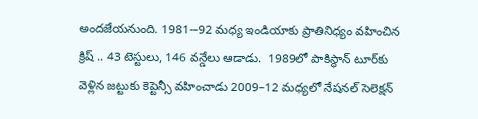అందజేయనుంది. 1981-–92 మధ్య ఇండియాకు ప్రాతినిధ్యం వహించిన క్రిష్‌‌ .. 43 టెస్టులు, 146 వన్డేలు ఆడాడు.  1989లో పాకిస్థాన్‌‌ టూర్‌‌కు వెళ్లిన జట్టుకు కెప్టెన్సీ వహించాడు 2009–12 మధ్యలో నేషనల్‌‌ సెలెక్షన్‌‌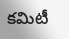కమిటీ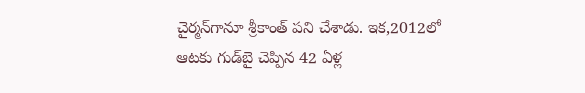చైర్మన్‌‌గానూ శ్రీకాంత్‌‌ పని చేశాడు. ఇక,2012లో ఆటకు గుడ్‌‌బై చెప్పిన 42 ఏళ్ల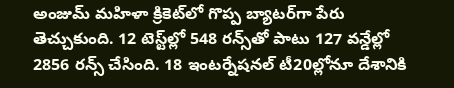అంజుమ్‌‌ మహిళా క్రికెట్‌‌లో గొప్ప బ్యాటర్‌‌గా పేరు తెచ్చుకుంది. 12 టెస్ట్‌‌ల్లో 548 రన్స్‌‌తో పాటు 127 వన్డేల్లో 2856 రన్స్‌‌ చేసింది. 18 ఇంటర్నేషనల్‌‌ టీ20ల్లోనూ దేశానికి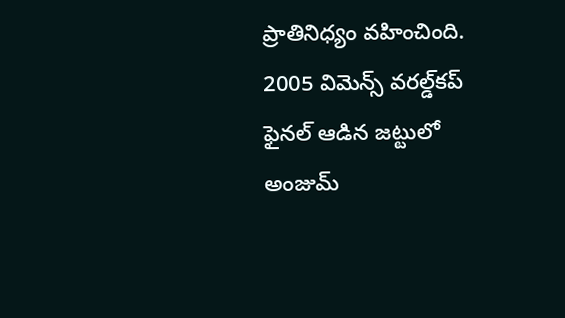ప్రాతినిధ్యం వహించింది. 2005 విమెన్స్‌‌ వరల్డ్‌‌కప్‌‌ ఫైనల్‌‌ ఆడిన జట్టులో అంజుమ్‌‌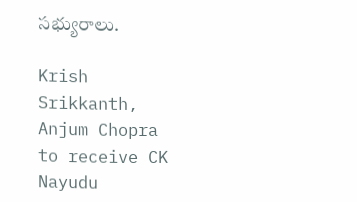సభ్యురాలు.

Krish Srikkanth, Anjum Chopra to receive CK Nayudu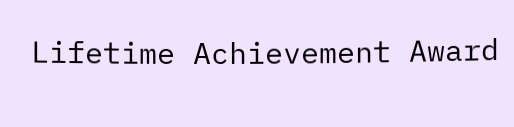Lifetime Achievement Award